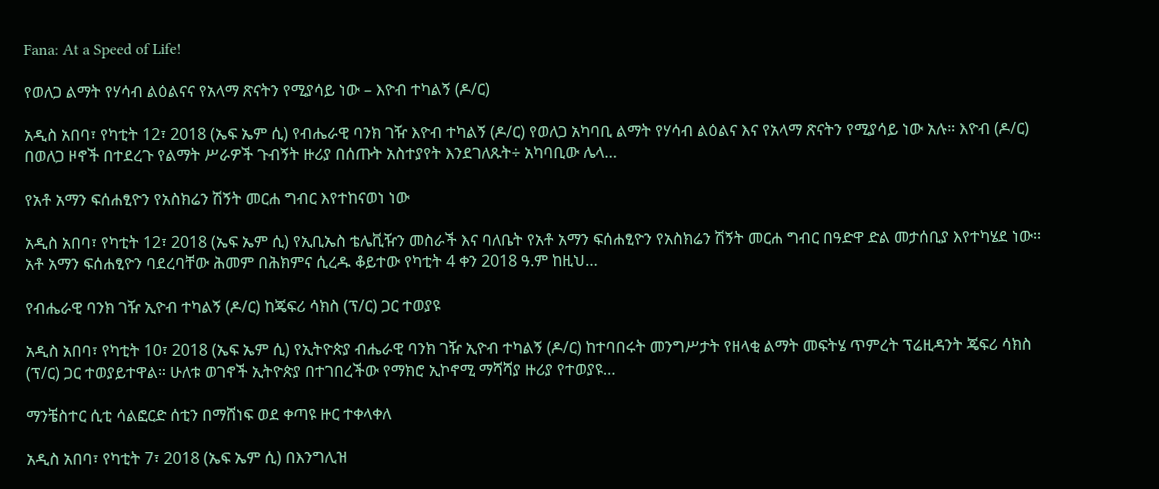Fana: At a Speed of Life!

የወለጋ ልማት የሃሳብ ልዕልናና የአላማ ጽናትን የሚያሳይ ነው – እዮብ ተካልኝ (ዶ/ር)

አዲስ አበባ፣ የካቲት 12፣ 2018 (ኤፍ ኤም ሲ) የብሔራዊ ባንክ ገዥ እዮብ ተካልኝ (ዶ/ር) የወለጋ አካባቢ ልማት የሃሳብ ልዕልና እና የአላማ ጽናትን የሚያሳይ ነው አሉ። እዮብ (ዶ/ር) በወለጋ ዞኖች በተደረጉ የልማት ሥራዎች ጉብኝት ዙሪያ በሰጡት አስተያየት እንደገለጹት÷ አካባቢው ሌላ…

የአቶ አማን ፍሰሐፂዮን የአስክሬን ሽኝት መርሐ ግብር እየተከናወነ ነው

አዲስ አበባ፣ የካቲት 12፣ 2018 (ኤፍ ኤም ሲ) የኢቢኤስ ቴሌቪዥን መስራች እና ባለቤት የአቶ አማን ፍሰሐፂዮን የአስክሬን ሽኝት መርሐ ግብር በዓድዋ ድል መታሰቢያ እየተካሄደ ነው፡፡ አቶ አማን ፍሰሐፂዮን ባደረባቸው ሕመም በሕክምና ሲረዱ ቆይተው የካቲት 4 ቀን 2018 ዓ.ም ከዚህ…

የብሔራዊ ባንክ ገዥ ኢዮብ ተካልኝ (ዶ/ር) ከጄፍሪ ሳክስ (ፕ/ር) ጋር ተወያዩ

አዲስ አበባ፣ የካቲት 10፣ 2018 (ኤፍ ኤም ሲ) የኢትዮጵያ ብሔራዊ ባንክ ገዥ ኢዮብ ተካልኝ (ዶ/ር) ከተባበሩት መንግሥታት የዘላቂ ልማት መፍትሄ ጥምረት ፕሬዚዳንት ጄፍሪ ሳክስ (ፕ/ር) ጋር ተወያይተዋል። ሁለቱ ወገኖች ኢትዮጵያ በተገበረችው የማክሮ ኢኮኖሚ ማሻሻያ ዙሪያ የተወያዩ…

ማንቼስተር ሲቲ ሳልፎርድ ሰቲን በማሸነፍ ወደ ቀጣዩ ዙር ተቀላቀለ

አዲስ አበባ፣ የካቲት 7፣ 2018 (ኤፍ ኤም ሲ) በእንግሊዝ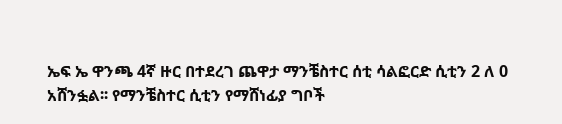ኤፍ ኤ ዋንጫ 4ኛ ዙር በተደረገ ጨዋታ ማንቼስተር ሰቲ ሳልፎርድ ሲቲን 2 ለ 0 አሸንፏል፡፡ የማንቼስተር ሲቲን የማሸነፊያ ግቦች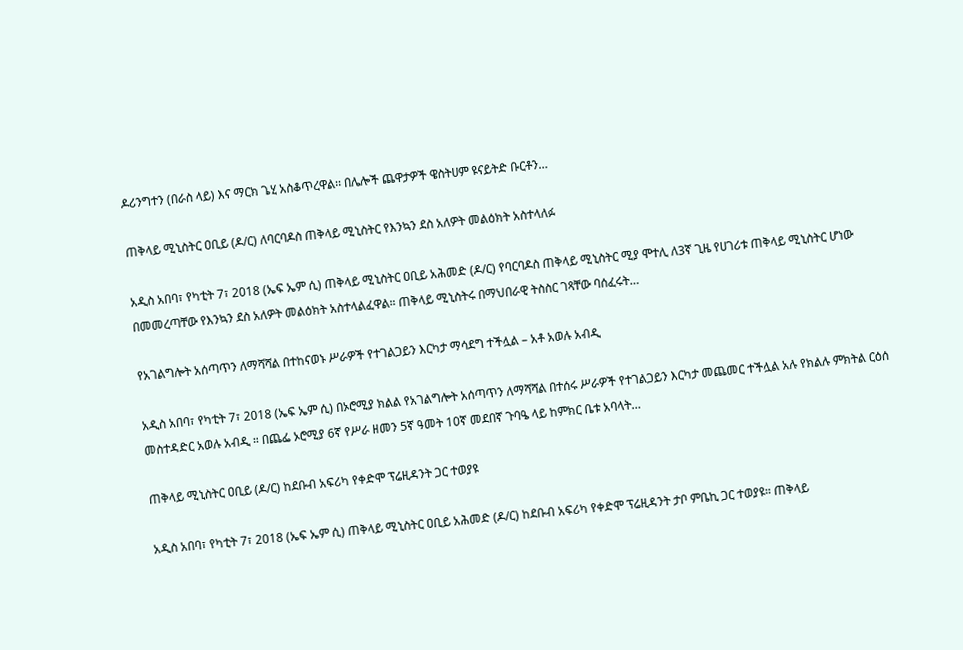ዶሪንግተን (በራስ ላይ) እና ማርክ ጌሂ አስቆጥረዋል፡፡ በሌሎች ጨዋታዎች ዌስትሀም ዩናይትድ ቡርቶን…

ጠቅላይ ሚኒስትር ዐቢይ (ዶ/ር) ለባርባዶስ ጠቅላይ ሚኒስትር የእንኳን ደስ አለዎት መልዕክት አስተላለፉ

አዲስ አበባ፣ የካቲት 7፣ 2018 (ኤፍ ኤም ሲ) ጠቅላይ ሚኒስትር ዐቢይ አሕመድ (ዶ/ር) የባርባዶስ ጠቅላይ ሚኒስትር ሚያ ሞተሊ ለ3ኛ ጊዜ የሀገሪቱ ጠቅላይ ሚኒስትር ሆነው በመመረጣቸው የእንኳን ደስ አለዎት መልዕክት አስተላልፈዋል። ጠቅላይ ሚኒስትሩ በማህበራዊ ትስስር ገጻቸው ባሰፈሩት…

የአገልግሎት አሰጣጥን ለማሻሻል በተከናወኑ ሥራዎች የተገልጋይን እርካታ ማሳደግ ተችሏል – አቶ አወሉ አብዲ

አዲስ አበባ፣ የካቲት 7፣ 2018 (ኤፍ ኤም ሲ) በኦሮሚያ ክልል የአገልግሎት አሰጣጥን ለማሻሻል በተሰሩ ሥራዎች የተገልጋይን እርካታ መጨመር ተችሏል አሉ የክልሉ ምክትል ርዕሰ መስተዳድር አወሉ አብዲ ። በጨፌ ኦሮሚያ 6ኛ የሥራ ዘመን 5ኛ ዓመት 10ኛ መደበኛ ጉባዔ ላይ ከምክር ቤቱ አባላት…

ጠቅላይ ሚኒስትር ዐቢይ (ዶ/ር) ከደቡብ አፍሪካ የቀድሞ ፕሬዚዳንት ጋር ተወያዩ

አዲስ አበባ፣ የካቲት 7፣ 2018 (ኤፍ ኤም ሲ) ጠቅላይ ሚኒስትር ዐቢይ አሕመድ (ዶ/ር) ከደቡብ አፍሪካ የቀድሞ ፕሬዚዳንት ታቦ ምቤኪ ጋር ተወያዩ። ጠቅላይ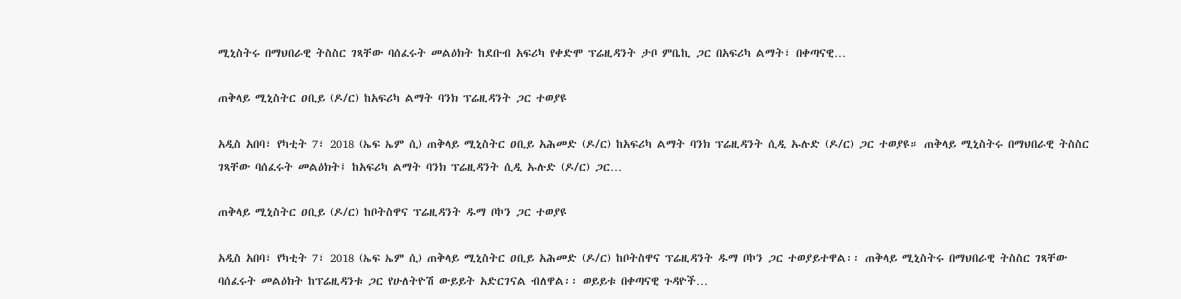ሚኒስትሩ በማህበራዊ ትስስር ገጻቸው ባሰፈሩት መልዕክት ከደቡብ አፍሪካ የቀድሞ ፕሬዚዳንት ታቦ ምቤኪ ጋር በአፍሪካ ልማት፣ በቀጣናዊ…

ጠቅላይ ሚኒስትር ዐቢይ (ዶ/ር) ከአፍሪካ ልማት ባንክ ፕሬዚዳንት ጋር ተወያዩ

አዲስ አበባ፣ የካቲት 7፣ 2018 (ኤፍ ኤም ሲ) ጠቅላይ ሚኒስትር ዐቢይ አሕመድ (ዶ/ር) ከአፍሪካ ልማት ባንክ ፕሬዚዳንት ሲዲ ኡሉድ (ዶ/ር) ጋር ተወያዩ። ጠቅላይ ሚኒስትሩ በማህበራዊ ትስስር ገጻቸው ባሰፈሩት መልዕክት፤ ከአፍሪካ ልማት ባንክ ፕሬዚዳንት ሲዲ ኡሉድ (ዶ/ር) ጋር…

ጠቅላይ ሚኒስትር ዐቢይ (ዶ/ር) ከቦትስዋና ፕሬዚዳንት ዱማ ቦኮን ጋር ተወያዩ

አዲስ አበባ፣ የካቲት 7፣ 2018 (ኤፍ ኤም ሲ) ጠቅላይ ሚኒስትር ዐቢይ አሕመድ (ዶ/ር) ከቦትስዋና ፕሬዚዳንት ዱማ ቦኮን ጋር ተወያይተዋል፡፡ ጠቅላይ ሚኒስትሩ በማህበራዊ ትስስር ገጻቸው ባሰፈሩት መልዕክት ከፕሬዚዳንቱ ጋር የሁለትዮሽ ውይይት አድርገናል ብለዋል፡፡ ወይይቱ በቀጣናዊ ጉዳዮች…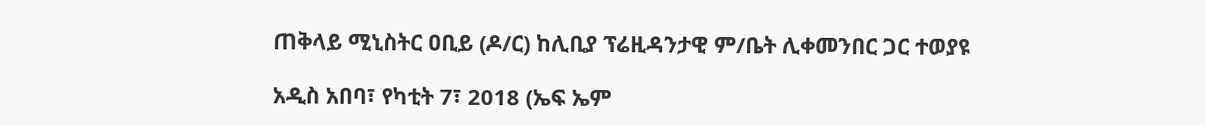ጠቅላይ ሚኒስትር ዐቢይ (ዶ/ር) ከሊቢያ ፕሬዚዳንታዊ ም/ቤት ሊቀመንበር ጋር ተወያዩ

አዲስ አበባ፣ የካቲት 7፣ 2018 (ኤፍ ኤም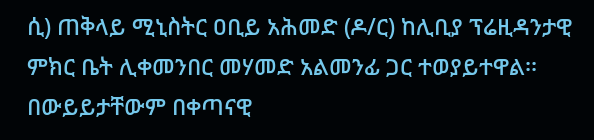ሲ) ጠቅላይ ሚኒስትር ዐቢይ አሕመድ (ዶ/ር) ከሊቢያ ፕሬዚዳንታዊ ምክር ቤት ሊቀመንበር መሃመድ አልመንፊ ጋር ተወያይተዋል፡፡ በውይይታቸውም በቀጣናዊ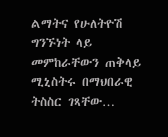ልማትና የሁለትዮሽ ግንኙነት ላይ መምከራቸውን ጠቅላይ ሚኒስትሩ በማህበራዊ ትስስር ገጻቸው…